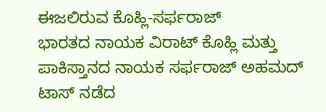ಈಜಲಿರುವ ಕೊಹ್ಲಿ-ಸರ್ಫರಾಜ್
ಭಾರತದ ನಾಯಕ ವಿರಾಟ್ ಕೊಹ್ಲಿ ಮತ್ತು ಪಾಕಿಸ್ತಾನದ ನಾಯಕ ಸರ್ಫರಾಜ್ ಅಹಮದ್ ಟಾಸ್ ನಡೆದ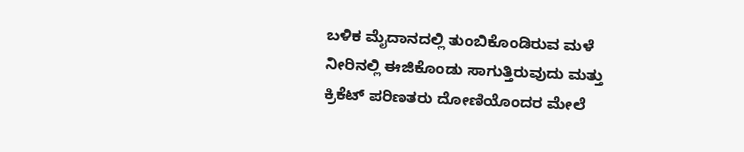ಬಳಿಕ ಮೈದಾನದಲ್ಲಿ ತುಂಬಿಕೊಂಡಿರುವ ಮಳೆ ನೀರಿನಲ್ಲಿ ಈಜಿಕೊಂಡು ಸಾಗುತ್ತಿರುವುದು ಮತ್ತು ಕ್ರಿಕೆಟ್ ಪರಿಣತರು ದೋಣಿಯೊಂದರ ಮೇಲೆ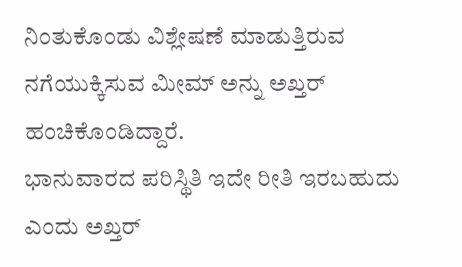ನಿಂತುಕೊಂಡು ವಿಶ್ಲೇಷಣೆ ಮಾಡುತ್ತಿರುವ ನಗೆಯುಕ್ಕಿಸುವ ಮೀಮ್ ಅನ್ನು ಅಖ್ತರ್ ಹಂಚಿಕೊಂಡಿದ್ದಾರೆ.
ಭಾನುವಾರದ ಪರಿಸ್ಥಿತಿ ಇದೇ ರೀತಿ ಇರಬಹುದು ಎಂದು ಅಖ್ತರ್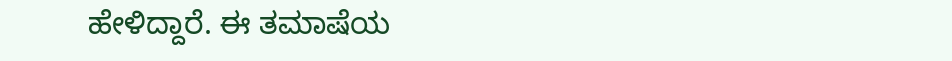ಹೇಳಿದ್ದಾರೆ. ಈ ತಮಾಷೆಯ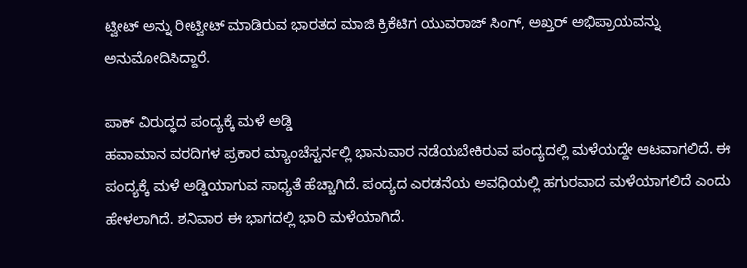ಟ್ವೀಟ್ ಅನ್ನು ರೀಟ್ವೀಟ್ ಮಾಡಿರುವ ಭಾರತದ ಮಾಜಿ ಕ್ರಿಕೆಟಿಗ ಯುವರಾಜ್ ಸಿಂಗ್, ಅಖ್ತರ್ ಅಭಿಪ್ರಾಯವನ್ನು ಅನುಮೋದಿಸಿದ್ದಾರೆ.

ಪಾಕ್ ವಿರುದ್ಧದ ಪಂದ್ಯಕ್ಕೆ ಮಳೆ ಅಡ್ಡಿ
ಹವಾಮಾನ ವರದಿಗಳ ಪ್ರಕಾರ ಮ್ಯಾಂಚೆಸ್ಟರ್ನಲ್ಲಿ ಭಾನುವಾರ ನಡೆಯಬೇಕಿರುವ ಪಂದ್ಯದಲ್ಲಿ ಮಳೆಯದ್ದೇ ಆಟವಾಗಲಿದೆ. ಈ ಪಂದ್ಯಕ್ಕೆ ಮಳೆ ಅಡ್ಡಿಯಾಗುವ ಸಾಧ್ಯತೆ ಹೆಚ್ಚಾಗಿದೆ. ಪಂದ್ಯದ ಎರಡನೆಯ ಅವಧಿಯಲ್ಲಿ ಹಗುರವಾದ ಮಳೆಯಾಗಲಿದೆ ಎಂದು ಹೇಳಲಾಗಿದೆ. ಶನಿವಾರ ಈ ಭಾಗದಲ್ಲಿ ಭಾರಿ ಮಳೆಯಾಗಿದೆ.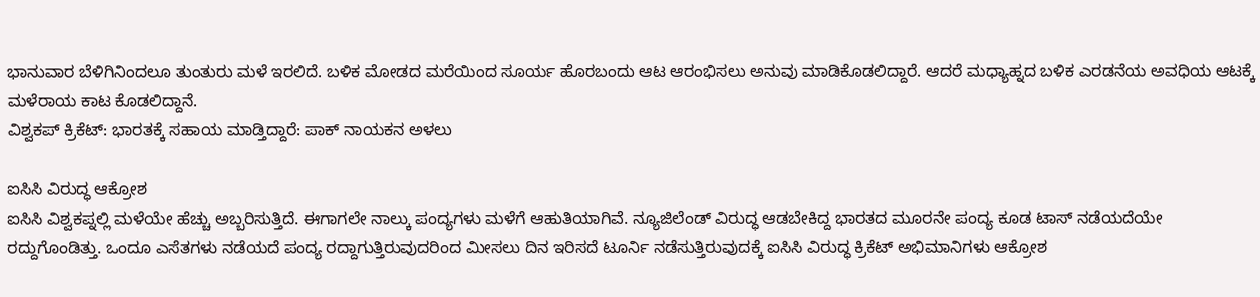ಭಾನುವಾರ ಬೆಳಿಗಿನಿಂದಲೂ ತುಂತುರು ಮಳೆ ಇರಲಿದೆ. ಬಳಿಕ ಮೋಡದ ಮರೆಯಿಂದ ಸೂರ್ಯ ಹೊರಬಂದು ಆಟ ಆರಂಭಿಸಲು ಅನುವು ಮಾಡಿಕೊಡಲಿದ್ದಾರೆ. ಆದರೆ ಮಧ್ಯಾಹ್ನದ ಬಳಿಕ ಎರಡನೆಯ ಅವಧಿಯ ಆಟಕ್ಕೆ ಮಳೆರಾಯ ಕಾಟ ಕೊಡಲಿದ್ದಾನೆ.
ವಿಶ್ವಕಪ್ ಕ್ರಿಕೆಟ್: ಭಾರತಕ್ಕೆ ಸಹಾಯ ಮಾಡ್ತಿದ್ದಾರೆ: ಪಾಕ್ ನಾಯಕನ ಅಳಲು

ಐಸಿಸಿ ವಿರುದ್ಧ ಆಕ್ರೋಶ
ಐಸಿಸಿ ವಿಶ್ವಕಪ್ನಲ್ಲಿ ಮಳೆಯೇ ಹೆಚ್ಚು ಅಬ್ಬರಿಸುತ್ತಿದೆ. ಈಗಾಗಲೇ ನಾಲ್ಕು ಪಂದ್ಯಗಳು ಮಳೆಗೆ ಆಹುತಿಯಾಗಿವೆ. ನ್ಯೂಜಿಲೆಂಡ್ ವಿರುದ್ಧ ಆಡಬೇಕಿದ್ದ ಭಾರತದ ಮೂರನೇ ಪಂದ್ಯ ಕೂಡ ಟಾಸ್ ನಡೆಯದೆಯೇ ರದ್ದುಗೊಂಡಿತ್ತು. ಒಂದೂ ಎಸೆತಗಳು ನಡೆಯದೆ ಪಂದ್ಯ ರದ್ದಾಗುತ್ತಿರುವುದರಿಂದ ಮೀಸಲು ದಿನ ಇರಿಸದೆ ಟೂರ್ನಿ ನಡೆಸುತ್ತಿರುವುದಕ್ಕೆ ಐಸಿಸಿ ವಿರುದ್ಧ ಕ್ರಿಕೆಟ್ ಅಭಿಮಾನಿಗಳು ಆಕ್ರೋಶ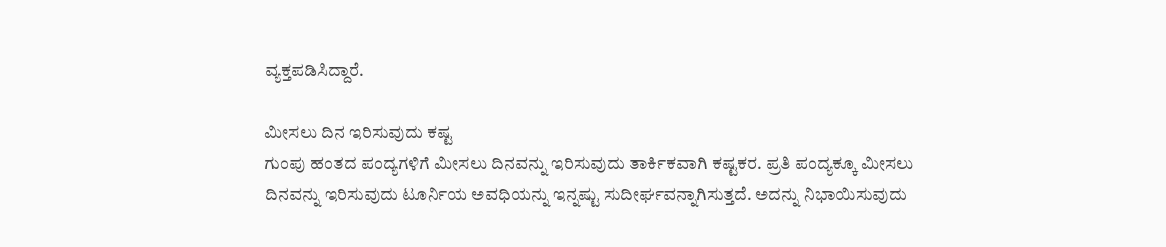ವ್ಯಕ್ತಪಡಿಸಿದ್ದಾರೆ.

ಮೀಸಲು ದಿನ ಇರಿಸುವುದು ಕಷ್ಟ
ಗುಂಪು ಹಂತದ ಪಂದ್ಯಗಳಿಗೆ ಮೀಸಲು ದಿನವನ್ನು ಇರಿಸುವುದು ತಾರ್ಕಿಕವಾಗಿ ಕಷ್ಟಕರ. ಪ್ರತಿ ಪಂದ್ಯಕ್ಕೂ ಮೀಸಲು ದಿನವನ್ನು ಇರಿಸುವುದು ಟೂರ್ನಿಯ ಅವಧಿಯನ್ನು ಇನ್ನಷ್ಟು ಸುದೀರ್ಘವನ್ನಾಗಿಸುತ್ತದೆ. ಅದನ್ನು ನಿಭಾಯಿಸುವುದು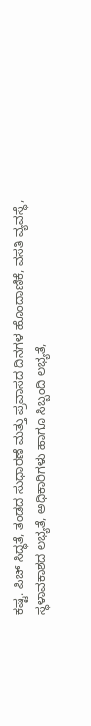ಕಷ್ಟ. ಪಿಚ್ ಸಿದ್ಧತೆ, ತಂಡದ ಸುಧಾರಣೆ ಮತ್ತು ಪ್ರವಾಸದ ದಿನಗಳ ಹೊಂದಾಣಿಕೆ, ವಸತಿ ವ್ಯವಸ್ಥೆ, ಸ್ಥಳಾವಕಾಶದ ಲಭ್ಯತೆ, ಅಧಿಕಾರಿಗಳು ಹಾಗೂ ಸಿಬ್ಬಂದಿ ಲಭ್ಯತೆ,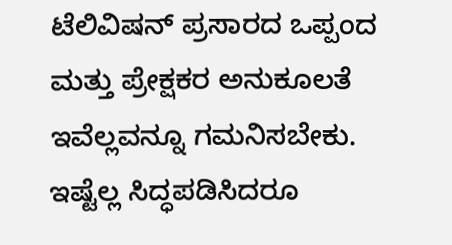ಟೆಲಿವಿಷನ್ ಪ್ರಸಾರದ ಒಪ್ಪಂದ ಮತ್ತು ಪ್ರೇಕ್ಷಕರ ಅನುಕೂಲತೆ ಇವೆಲ್ಲವನ್ನೂ ಗಮನಿಸಬೇಕು. ಇಷ್ಟೆಲ್ಲ ಸಿದ್ಧಪಡಿಸಿದರೂ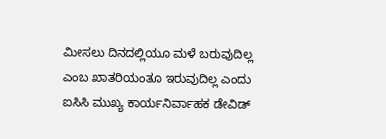ಮೀಸಲು ದಿನದಲ್ಲಿಯೂ ಮಳೆ ಬರುವುದಿಲ್ಲ ಎಂಬ ಖಾತರಿಯಂತೂ ಇರುವುದಿಲ್ಲ ಎಂದು ಐಸಿಸಿ ಮುಖ್ಯ ಕಾರ್ಯನಿರ್ವಾಹಕ ಡೇವಿಡ್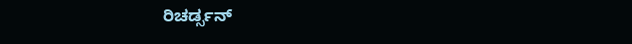ರಿಚರ್ಡ್ಸನ್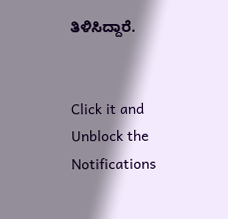ತಿಳಿಸಿದ್ದಾರೆ.


Click it and Unblock the Notifications